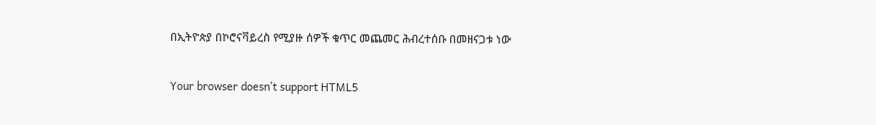በኢትዮጵያ በኮሮናቫይረስ የሚያዙ ሰዎች ቁጥር መጨመር ሕብረተሰቡ በመዘናጋቱ ነው

Your browser doesn’t support HTML5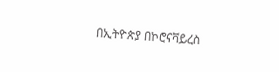በኢትዮጵያ በኮሮናቫይረስ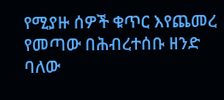የሚያዙ ሰዎች ቁጥር እየጨመረ የመጣው በሕብረተሰቡ ዘንድ ባለው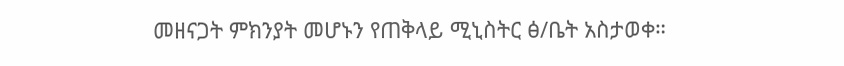መዘናጋት ምክንያት መሆኑን የጠቅላይ ሚኒስትር ፅ/ቤት አስታወቀ።